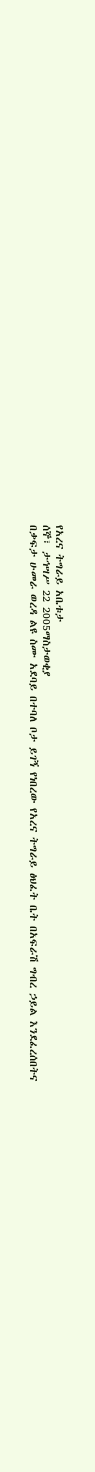የአረና ትግራይ አቤቱታ
ሰኞ፣ ታኅሣሥ 22 2005ማስታወቂያ
በቃፍታ ሁመራ ወረዳ ልዩ ስሙ አደባይ በተባለ ቦታ ይገኝ የነበረው የአረና ትግራይ ፅህፈት ቤት በአፍራሽ ግብረ ኃይል እንደፈረሰበትና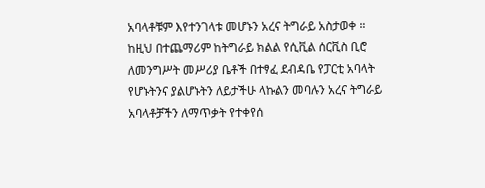አባላቶቹም እየተንገላቱ መሆኑን አረና ትግራይ አስታወቀ ። ከዚህ በተጨማሪም ከትግራይ ክልል የሲቪል ሰርቪስ ቢሮ ለመንግሥት መሥሪያ ቤቶች በተፃፈ ደብዳቤ የፓርቲ አባላት የሆኑትንና ያልሆኑትን ለይታችሁ ላኩልን መባሉን አረና ትግራይ አባላቶቻችን ለማጥቃት የተቀየሰ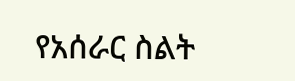የአሰራር ስልት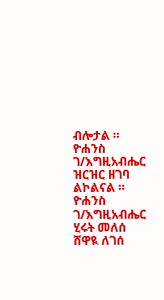ብሎታል ። ዮሐንስ ገ/እግዚአብሔር ዝርዝር ዘገባ ልኮልናል ።
ዮሐንስ ገ/እግዚአብሔር
ሂሩት መለሰ
ሸዋዪ ለገሰ